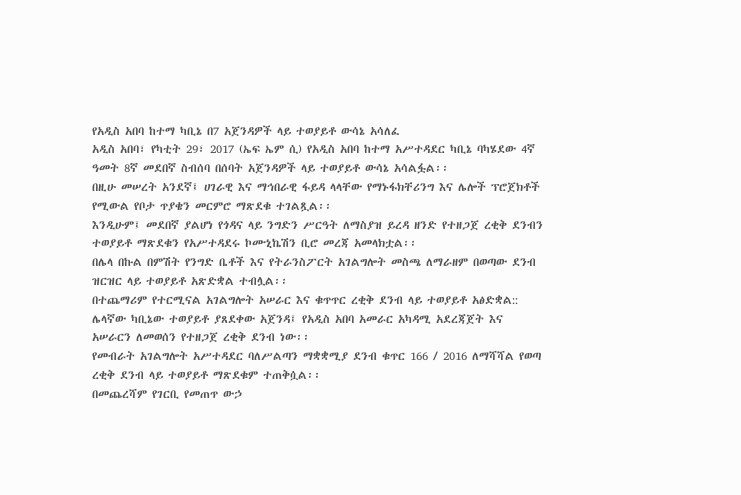የአዲስ አበባ ከተማ ካቢኔ በ7 አጀንዳዎች ላይ ተወያይቶ ውሳኔ አሳለፈ
አዲስ አበባ፣ የካቲት 29፣ 2017 (ኤፍ ኤም ሲ) የአዲስ አበባ ከተማ አሥተዳደር ካቢኔ ባካሄደው 4ኛ ዓመት 8ኛ መደበኛ ስብሰባ በሰባት አጀንዳዎች ላይ ተወያይቶ ውሳኔ አሳልፏል፡፡
በዚሁ መሠረት አንደኛ፤ ሀገራዊ እና ማኅበራዊ ፋይዳ ላላቸው የማኑፋክቸሪንግ እና ሌሎች ፕሮጀክቶች የሚውል የቦታ ጥያቄን መርምሮ ማጽደቁ ተገልጿል፡፡
እንዲሁም፤ መደበኛ ያልሆነ የጎዳና ላይ ንግድን ሥርዓት ለማስያዝ ይረዳ ዘንድ የተዘጋጀ ረቂቅ ደንብን ተወያይቶ ማጽደቁን የአሥተዳደሩ ኮሙኒኬሽን ቢሮ መረጃ አመላክቷል፡፡
በሌላ በኩል በምሽት የንግድ ቤቶች እና የትራንስፖርት አገልግሎት መስጫ ለማራዘም በወጣው ደንብ ዝርዝር ላይ ተወያይቶ አጽድቋል ተብሏል፡፡
በተጨማሪም የተርሚናል አገልግሎት አሠራር እና ቁጥጥር ረቂቅ ደንብ ላይ ተወያይቶ አፅድቋል::
ሌላኛው ካቢኔው ተወያይቶ ያጸደቀው አጀንዳ፤ የአዲስ አበባ አመራር አካዳሚ አደረጃጀት እና አሠራርን ለመወሰን የተዘጋጀ ረቂቅ ደንብ ነው፡፡
የመብራት አገልግሎት አሥተዳደር ባለሥልጣን ማቋቋሚያ ደንብ ቁጥር 166 / 2016 ለማሻሻል የወጣ ረቂቅ ደንብ ላይ ተወያይቶ ማጽደቁም ተጠቅሷል፡፡
በመጨረሻም የገርቢ የመጠጥ ውኃ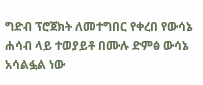ግድብ ፕሮጀክት ለመተግበር የቀረበ የውሳኔ ሐሳብ ላይ ተወያይቶ በሙሉ ድምፅ ውሳኔ አሳልፏል ነው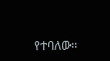የተባለው፡፡